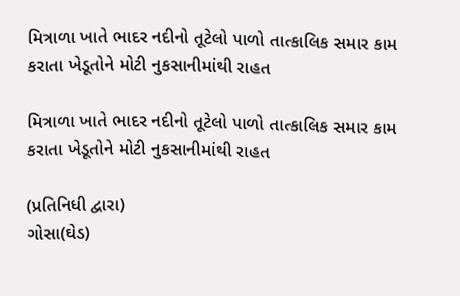મિત્રાળા ખાતે ભાદર નદીનો તૂટેલો પાળો તાત્કાલિક સમાર કામ કરાતા ખેડૂતોને મોટી નુકસાનીમાંથી રાહત

મિત્રાળા ખાતે ભાદર નદીનો તૂટેલો પાળો તાત્કાલિક સમાર કામ કરાતા ખેડૂતોને મોટી નુકસાનીમાંથી રાહત

(પ્રતિનિધી દ્વારા)
ગોસા(ઘેડ)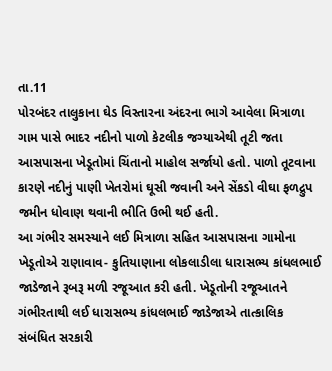તા.11
પોરબંદર તાલુકાના ઘેડ વિસ્તારના અંદરના ભાગે આવેલા મિત્રાળા ગામ પાસે ભાદર નદીનો પાળો કેટલીક જગ્યાએથી તૂટી જતા આસપાસના ખેડૂતોમાં ચિંતાનો માહોલ સર્જાયો હતો. પાળો તૂટવાના કારણે નદીનું પાણી ખેતરોમાં ઘૂસી જવાની અને સેંકડો વીઘા ફળદ્રુપ જમીન ધોવાણ થવાની ભીતિ ઉભી થઈ હતી.
આ ગંભીર સમસ્યાને લઈ મિત્રાળા સહિત આસપાસના ગામોના ખેડૂતોએ રાણાવાવ- કુતિયાણાના લોકલાડીલા ધારાસભ્ય કાંધલભાઈ જાડેજાને રૂબરૂ મળી રજૂઆત કરી હતી. ખેડૂતોની રજૂઆતને ગંભીરતાથી લઈ ધારાસભ્ય કાંધલભાઈ જાડેજાએ તાત્કાલિક સંબંધિત સરકારી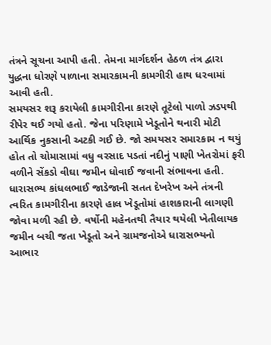તંત્રને સૂચના આપી હતી. તેમના માર્ગદર્શન હેઠળ તંત્ર દ્વારા યુદ્ધના ધોરણે પાળાના સમારકામની કામગીરી હાથ ધરવામાં આવી હતી.
સમયસર શરૂ કરાયેલી કામગીરીના કારણે તૂટેલો પાળો ઝડપથી રીપેર થઈ ગયો હતો. જેના પરિણામે ખેડૂતોને થનારી મોટી આર્થિક નુકસાની અટકી ગઈ છે. જો સમયસર સમારકામ ન થયું હોત તો ચોમાસામાં વધુ વરસાદ પડતાં નદીનું પાણી ખેતરોમાં ફરી વળીને સેંકડો વીઘા જમીન ધોવાઈ જવાની સંભાવના હતી.
ધારાસભ્ય કાંધલભાઈ જાડેજાની સતત દેખરેખ અને તંત્રની ત્વરિત કામગીરીના કારણે હાલ ખેડૂતોમાં હાશકારાની લાગણી જોવા મળી રહી છે. વર્ષોની મહેનતથી તૈયાર થયેલી ખેતીલાયક જમીન બચી જતા ખેડૂતો અને ગ્રામજનોએ ધારાસભ્યનો આભાર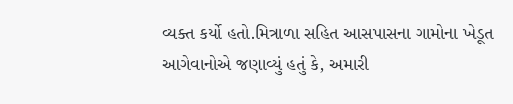વ્યક્ત કર્યો હતો.મિત્રાળા સહિત આસપાસના ગામોના ખેડૂત આગેવાનોએ જણાવ્યું હતું કે, અમારી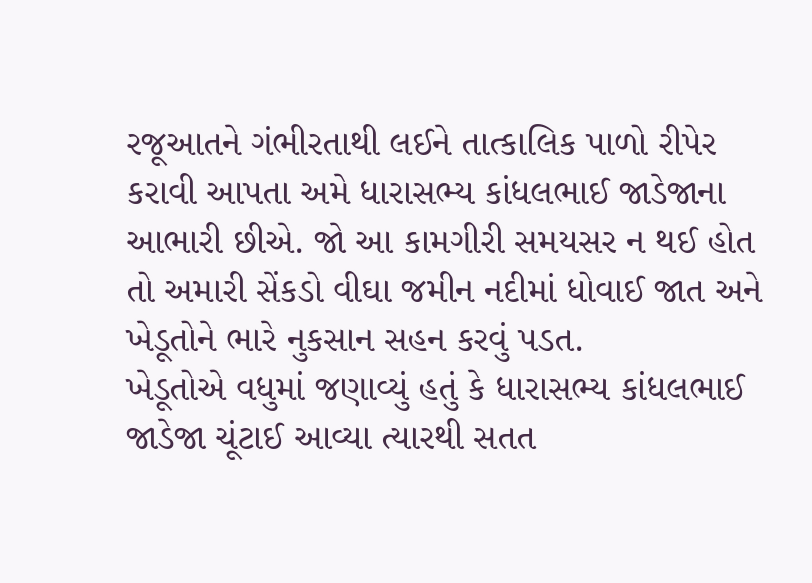રજૂઆતને ગંભીરતાથી લઈને તાત્કાલિક પાળો રીપેર કરાવી આપતા અમે ધારાસભ્ય કાંધલભાઈ જાડેજાના આભારી છીએ. જો આ કામગીરી સમયસર ન થઈ હોત તો અમારી સેંકડો વીઘા જમીન નદીમાં ધોવાઈ જાત અને ખેડૂતોને ભારે નુકસાન સહન કરવું પડત.
ખેડૂતોએ વધુમાં જણાવ્યું હતું કે ધારાસભ્ય કાંધલભાઈ જાડેજા ચૂંટાઈ આવ્યા ત્યારથી સતત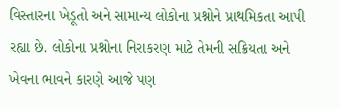વિસ્તારના ખેડૂતો અને સામાન્ય લોકોના પ્રશ્નોને પ્રાથમિકતા આપી રહ્યા છે. લોકોના પ્રશ્નોના નિરાકરણ માટે તેમની સક્રિયતા અને ખેવના ભાવને કારણે આજે પણ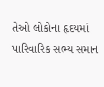તેઓ લોકોના હૃદયમાં પારિવારિક સભ્ય સમાન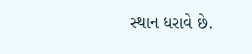સ્થાન ધરાવે છે.